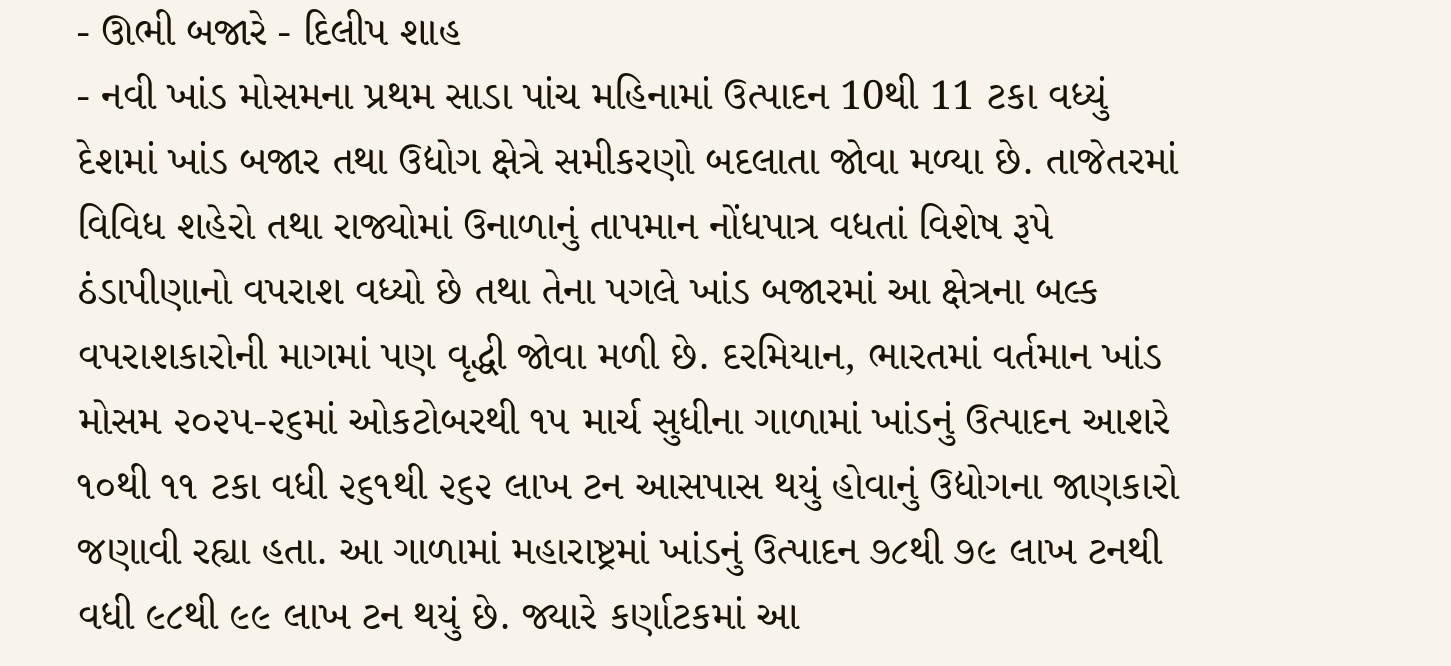- ઊભી બજારે - દિલીપ શાહ
- નવી ખાંડ મોસમના પ્રથમ સાડા પાંચ મહિનામાં ઉત્પાદન 10થી 11 ટકા વધ્યું
દેશમાં ખાંડ બજાર તથા ઉદ્યોગ ક્ષેત્રે સમીકરણો બદલાતા જોવા મળ્યા છે. તાજેતરમાં વિવિધ શહેરો તથા રાજ્યોમાં ઉનાળાનું તાપમાન નોંધપાત્ર વધતાં વિશેષ રૂપે ઠંડાપીણાનો વપરાશ વધ્યો છે તથા તેના પગલે ખાંડ બજારમાં આ ક્ષેત્રના બલ્ક વપરાશકારોની માગમાં પણ વૃદ્ધી જોવા મળી છે. દરમિયાન, ભારતમાં વર્તમાન ખાંડ મોસમ ૨૦૨૫-૨૬માં ઓકટોબરથી ૧૫ માર્ચ સુધીના ગાળામાં ખાંડનું ઉત્પાદન આશરે ૧૦થી ૧૧ ટકા વધી ૨૬૧થી ૨૬૨ લાખ ટન આસપાસ થયું હોવાનું ઉદ્યોગના જાણકારો જણાવી રહ્યા હતા. આ ગાળામાં મહારાષ્ટ્રમાં ખાંડનું ઉત્પાદન ૭૮થી ૭૯ લાખ ટનથી વધી ૯૮થી ૯૯ લાખ ટન થયું છે. જ્યારે કર્ણાટકમાં આ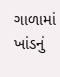ગાળામાં ખાંડનું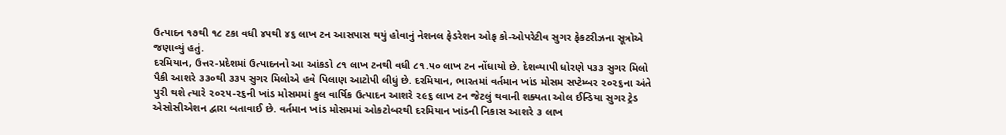ઉત્પાદન ૧૭થી ૧૮ ટકા વધી ૪૫થી ૪૬ લાખ ટન આસપાસ થયું હોવાનું નેશનલ ફેડરેશન ઓફ કો-ઓપરેટીવ સુગર ફેકટરીઝના સૂત્રોએ જણાવ્યું હતું.
દરમિયાન, ઉત્તર-પ્રદેશમાં ઉત્પાદનનો આ આંકડો ૮૧ લાખ ટનથી વધી ૮૧.૫૦ લાખ ટન નોંધાયો છે. દેશવ્યાપી ધોરણે ૫૩૩ સુગર મિલો પૈકી આશરે ૩૩૦થી ૩૩૫ સુગર મિલોએ હવે પિલાણ આટોપી લીધું છે. દરમિયાન, ભારતમાં વર્તમાન ખાંડ મોસમ સપ્ટેમ્બર ૨૦૨૬ના અંતે પુરી થશે ત્યારે ૨૦૨૫-૨૬ની ખાંડ મોસમમાં કુલ વાર્ષિક ઉત્પાદન આશરે ૨૯૬ લાખ ટન જેટલું થવાની શક્યતા ઓલ ઈન્ડિયા સુગર ટ્રેડ એસોસીએશન દ્વારા બતાવાઈ છે. વર્તમાન ખાંડ મોસમમાં ઓકટોબરથી દરમિયાન ખાંડની નિકાસ આશરે ૩ લાખ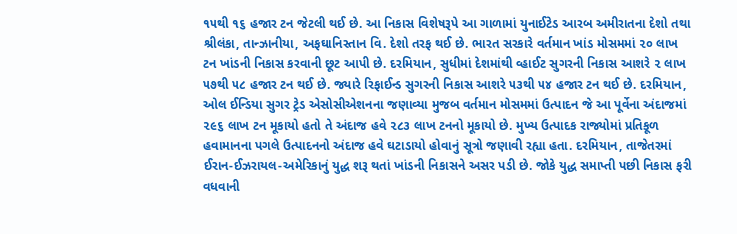૧૫થી ૧૬ હજાર ટન જેટલી થઈ છે. આ નિકાસ વિશેષરૂપે આ ગાળામાં યુનાઈટેડ આરબ અમીરાતના દેશો તથા શ્રીલંકા, તાન્ઝાનીયા, અફઘાનિસ્તાન વિ. દેશો તરફ થઈ છે. ભારત સરકારે વર્તમાન ખાંડ મોસમમાં ૨૦ લાખ ટન ખાંડની નિકાસ કરવાની છૂટ આપી છે. દરમિયાન, સુધીમાં દેશમાંથી વ્હાઈટ સુગરની નિકાસ આશરે ૨ લાખ ૫૭થી ૫૮ હજાર ટન થઈ છે. જ્યારે રિફાઈન્ડ સુગરની નિકાસ આશરે ૫૩થી ૫૪ હજાર ટન થઈ છે. દરમિયાન, ઓલ ઈન્ડિયા સુગર ટ્રેડ એસોસીએશનના જણાવ્યા મુજબ વર્તમાન મોસમમાં ઉત્પાદન જે આ પૂર્વેના અંદાજમાં ૨૯૬ લાખ ટન મૂકાયો હતો તે અંદાજ હવે ૨૮૩ લાખ ટનનો મૂકાયો છે. મુખ્ય ઉત્પાદક રાજ્યોમાં પ્રતિકૂળ હવામાનના પગલે ઉત્પાદનનો અંદાજ હવે ઘટાડાયો હોવાનું સૂત્રો જણાવી રહ્યા હતા. દરમિયાન, તાજેતરમાં ઈરાન-ઈઝરાયલ-અમેરિકાનું યુદ્ધ શરૂ થતાં ખાંડની નિકાસને અસર પડી છે. જોકે યુદ્ધ સમાપ્તી પછી નિકાસ ફરી વધવાની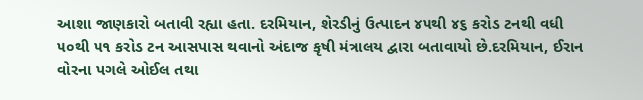આશા જાણકારો બતાવી રહ્યા હતા. દરમિયાન, શેરડીનું ઉત્પાદન ૪૫થી ૪૬ કરોડ ટનથી વધી ૫૦થી ૫૧ કરોડ ટન આસપાસ થવાનો અંદાજ કૃષી મંત્રાલય દ્વારા બતાવાયો છે.દરમિયાન, ઈરાન વોરના પગલે ઓઈલ તથા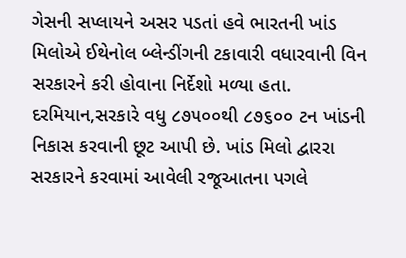ગેસની સપ્લાયને અસર પડતાં હવે ભારતની ખાંડ મિલોએ ઈથેનોલ બ્લેન્ડીંગની ટકાવારી વધારવાની વિન સરકારને કરી હોવાના નિર્દેશો મળ્યા હતા.
દરમિયાન,સરકારે વધુ ૮૭૫૦૦થી ૮૭૬૦૦ ટન ખાંડની નિકાસ કરવાની છૂટ આપી છે. ખાંડ મિલો દ્વારરા સરકારને કરવામાં આવેલી રજૂઆતના પગલે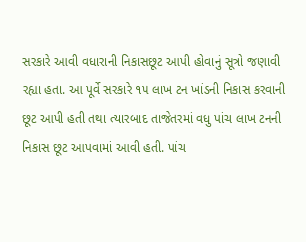સરકારે આવી વધારાની નિકાસછૂટ આપી હોવાનું સૂત્રો જણાવી રહ્યા હતા. આ પૂર્વે સરકારે ૧૫ લાખ ટન ખાંડની નિકાસ કરવાની છૂટ આપી હતી તથા ત્યારબાદ તાજેતરમાં વધુ પાંચ લાખ ટનની નિકાસ છૂટ આપવામાં આવી હતી. પાંચ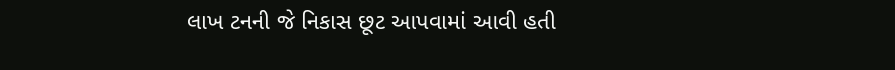લાખ ટનની જે નિકાસ છૂટ આપવામાં આવી હતી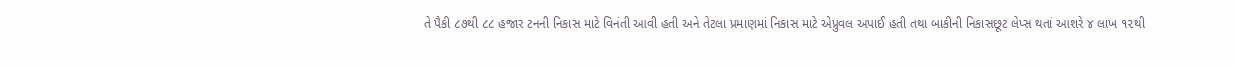તે પૈકી ૮૭થી ૮૮ હજાર ટનની નિકાસ માટે વિનંતી આવી હતી અને તેટલા પ્રમાણમાં નિકાસ માટે એપ્રુવલ અપાઈ હતી તથા બાકીની નિકાસછૂટ લેપ્સ થતાં આશરે ૪ લાખ ૧૨થી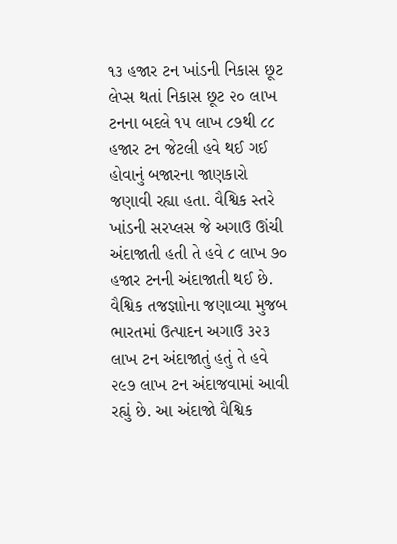૧૩ હજાર ટન ખાંડની નિકાસ છૂટ લેપ્સ થતાં નિકાસ છૂટ ૨૦ લાખ ટનના બદલે ૧૫ લાખ ૮૭થી ૮૮ હજાર ટન જેટલી હવે થઈ ગઈ હોવાનું બજારના જાણકારો જણાવી રહ્યા હતા. વૈશ્વિક સ્તરે ખાંડની સરપ્લસ જે અગાઉ ઊંચી અંદાજાતી હતી તે હવે ૮ લાખ ૭૦ હજાર ટનની અંદાજાતી થઈ છે. વૈશ્વિક તજજ્ઞાોના જણાવ્યા મુજબ ભારતમાં ઉત્પાદન અગાઉ ૩૨૩ લાખ ટન અંદાજાતું હતું તે હવે ૨૯૭ લાખ ટન અંદાજવામાં આવી રહ્યું છે. આ અંદાજો વૈશ્વિક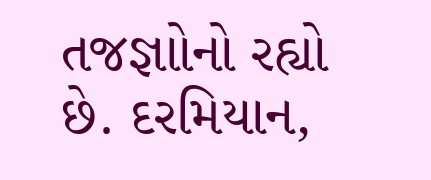તજજ્ઞાોનો રહ્યો છે. દરમિયાન,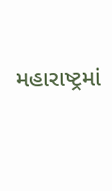મહારાષ્ટ્રમાં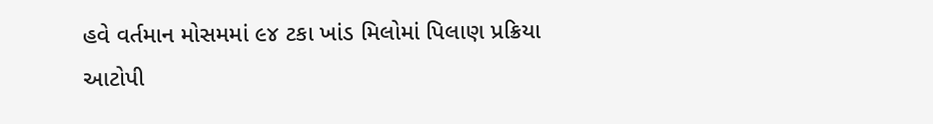હવે વર્તમાન મોસમમાં ૯૪ ટકા ખાંડ મિલોમાં પિલાણ પ્રક્રિયા આટોપી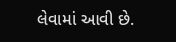લેવામાં આવી છે.